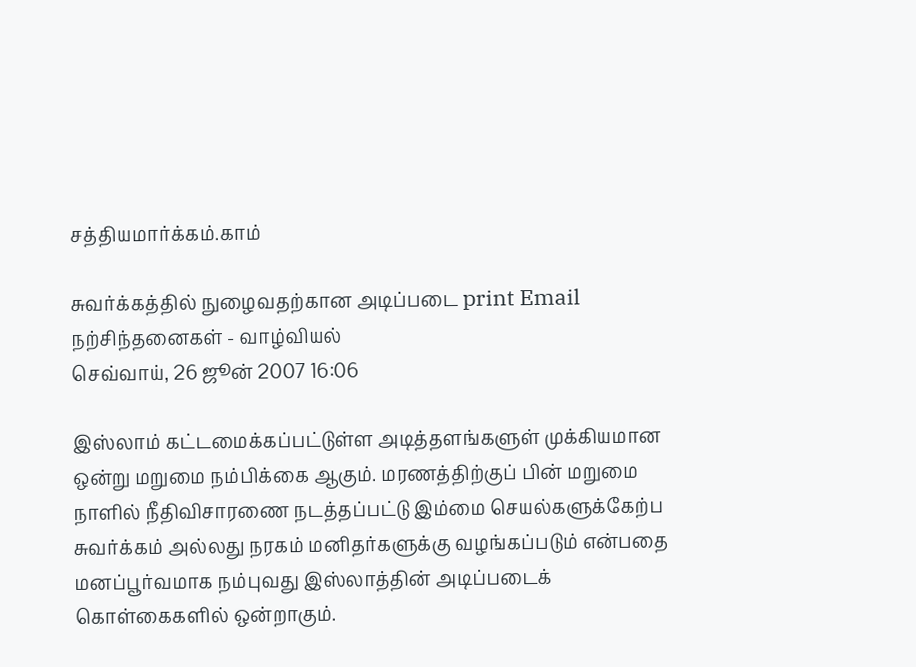சத்தியமார்க்கம்.காம்

சுவர்க்கத்தில் நுழைவதற்கான அடிப்படை print Email
நற்சிந்தனைகள் - வாழ்வியல்
செவ்வாய், 26 ஜூன் 2007 16:06

இஸ்லாம் கட்டமைக்கப்பட்டுள்ள அடித்தளங்களுள் முக்கியமான ஒன்று மறுமை நம்பிக்கை ஆகும். மரணத்திற்குப் பின் மறுமை நாளில் நீதிவிசாரணை நடத்தப்பட்டு இம்மை செயல்களுக்கேற்ப சுவர்க்கம் அல்லது நரகம் மனிதர்களுக்கு வழங்கப்படும் என்பதை மனப்பூர்வமாக நம்புவது இஸ்லாத்தின் அடிப்படைக் கொள்கைகளில் ஒன்றாகும்.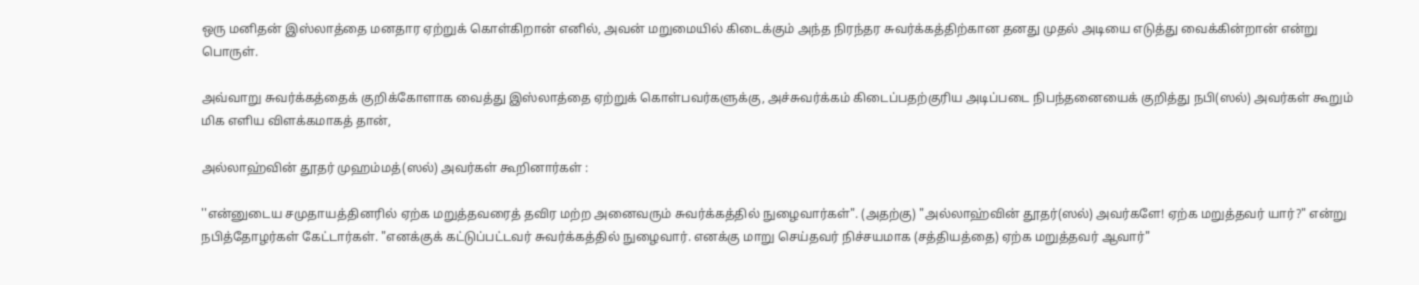ஒரு மனிதன் இஸ்லாத்தை மனதார ஏற்றுக் கொள்கிறான் எனில், அவன் மறுமையில் கிடைக்கும் அந்த நிரந்தர சுவர்க்கத்திற்கான தனது முதல் அடியை எடுத்து வைக்கின்றான் என்று பொருள்.

அவ்வாறு சுவர்க்கத்தைக் குறிக்கோளாக வைத்து இஸ்லாத்தை ஏற்றுக் கொள்பவர்களுக்கு, அச்சுவர்க்கம் கிடைப்பதற்குரிய அடிப்படை நிபந்தனையைக் குறித்து நபி(ஸல்) அவர்கள் கூறும் மிக எளிய விளக்கமாகத் தான்,

அல்லாஹ்வின் தூதர் முஹம்மத்(ஸல்) அவர்கள் கூறினார்கள் :

''என்னுடைய சமுதாயத்தினரில் ஏற்க மறுத்தவரைத் தவிர மற்ற அனைவரும் சுவர்க்கத்தில் நுழைவார்கள்". (அதற்கு) "அல்லாஹ்வின் தூதர்(ஸல்) அவர்களே! ஏற்க மறுத்தவர் யார்?" என்று நபித்தோழர்கள் கேட்டார்கள். "எனக்குக் கட்டுப்பட்டவர் சுவர்க்கத்தில் நுழைவார். எனக்கு மாறு செய்தவர் நிச்சயமாக (சத்தியத்தை) ஏற்க மறுத்தவர் ஆவார்"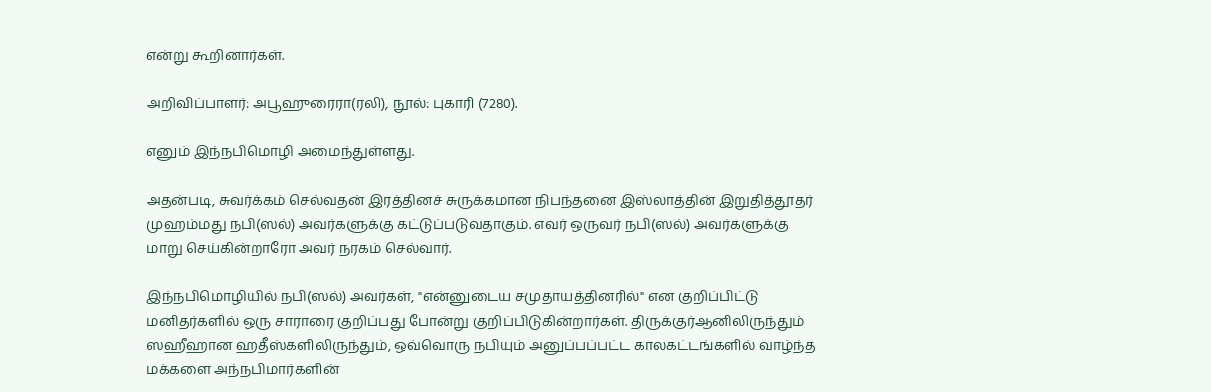என்று கூறினார்கள்.

அறிவிப்பாளர்: அபூஹுரைரா(ரலி), நூல்: புகாரி (7280).

எனும் இந்நபிமொழி அமைந்துள்ளது.

அதன்படி, சுவர்க்கம் செல்வதன் இரத்தினச் சுருக்கமான நிபந்தனை இஸ்லாத்தின் இறுதித்தூதர் முஹம்மது நபி(ஸல்) அவர்களுக்கு கட்டுப்படுவதாகும். எவர் ஒருவர் நபி(ஸல்) அவர்களுக்கு மாறு செய்கின்றாரோ அவர் நரகம் செல்வார்.

இந்நபிமொழியில் நபி(ஸல்) அவர்கள், "என்னுடைய சமுதாயத்தினரில்" என குறிப்பிட்டு மனிதர்களில் ஒரு சாராரை குறிப்பது போன்று குறிப்பிடுகின்றார்கள். திருக்குர்ஆனிலிருந்தும் ஸஹீஹான ஹதீஸ்களிலிருந்தும், ஒவ்வொரு நபியும் அனுப்பப்பட்ட காலகட்டங்களில் வாழ்ந்த மக்களை அந்நபிமார்களின்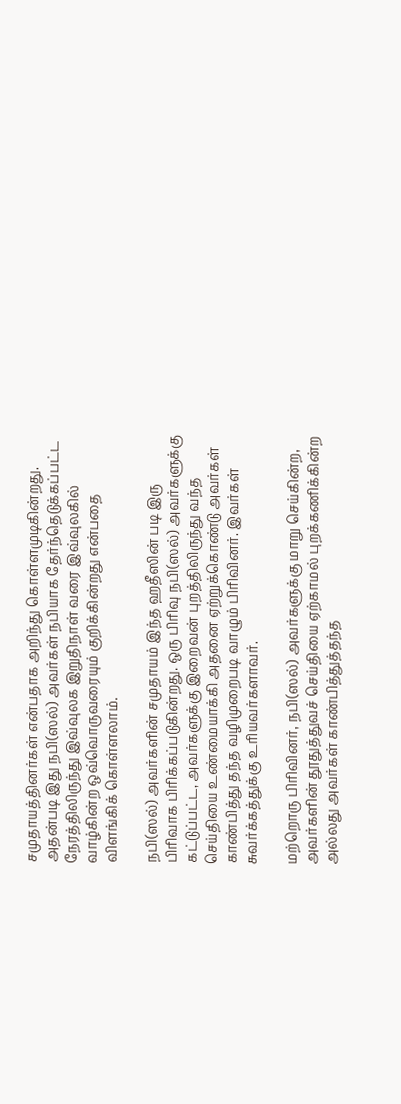சமுதாயத்தினர்கள் என்பதாக அறிந்து கொள்ளமுடிகின்றது. அதன்படி இது நபி(ஸல்) அவர்கள் நபியாக தேர்ந்தெடுக்கப்பட்ட நேரத்திலிருந்து இவ்வுலக இறுதிநாள் வரை இவ்வுலகில் வாழ்கின்ற ஒவ்வொருவரையும் குறிக்கின்றது என்பதை விளங்கிக் கொள்ளலாம்.

நபி(ஸல்) அவர்களின் சமுதாயம் இந்த ஹதீஸின் படி இரு பிரிவாக பிரிக்கப்படுகின்றது. ஒரு பிரிவு நபி(ஸல்) அவர்களுக்கு கட்டுப்பட்ட, அவர்களுக்கு இறைவன் புறத்திலிருந்து வந்த செய்தியை உண்மையாக்கி அதனை ஏற்றுக்கொண்டு அவர்கள் காண்பித்து தந்த வழிமுறைபடி வாழும் பிரிவினர். இவர்கள் சுவர்க்கத்துக்கு உரியவர்களாவர்.

மற்றொரு பிரிவினர், நபி(ஸல்) அவர்களுக்கு மாறு செய்கின்ற, அவர்களின் தூதுத்துவச் செய்தியை ஏற்காமல் புறக்கணிக்கின்ற அல்லது அவர்கள் காண்பித்துத்தந்த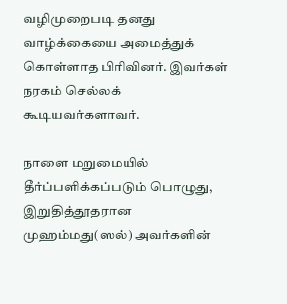வழிமுறைபடி தனது வாழ்க்கையை அமைத்துக் கொள்ளாத பிரிவினர். இவர்கள் நரகம் செல்லக் கூடியவர்களாவர்.

நாளை மறுமையில் தீர்ப்பளிக்கப்படும் பொழுது, இறுதித்தூதரான முஹம்மது(ஸல்) அவர்களின்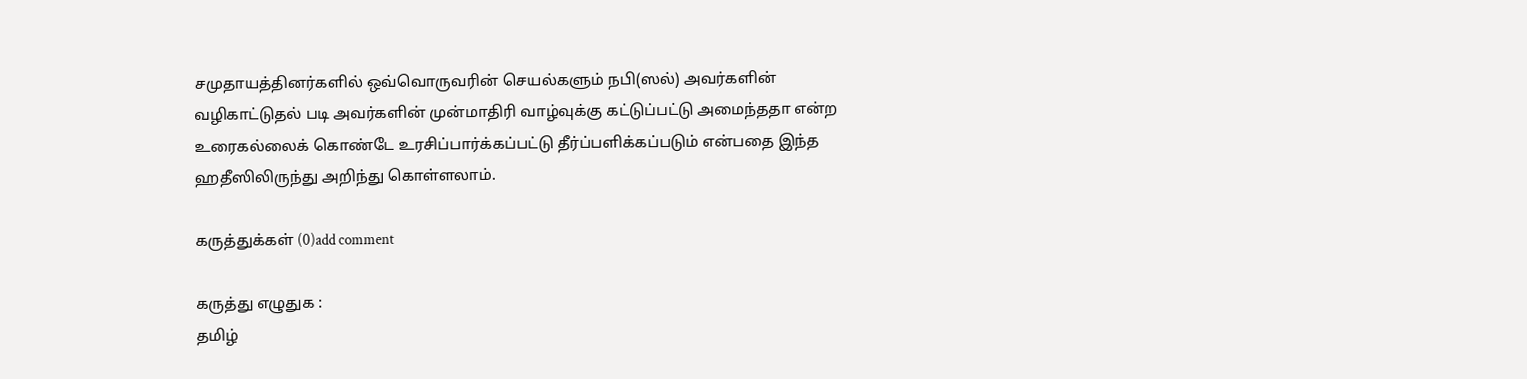சமுதாயத்தினர்களில் ஒவ்வொருவரின் செயல்களும் நபி(ஸல்) அவர்களின் வழிகாட்டுதல் படி அவர்களின் முன்மாதிரி வாழ்வுக்கு கட்டுப்பட்டு அமைந்ததா என்ற உரைகல்லைக் கொண்டே உரசிப்பார்க்கப்பட்டு தீர்ப்பளிக்கப்படும் என்பதை இந்த ஹதீஸிலிருந்து அறிந்து கொள்ளலாம்.

கருத்துக்கள் (0)add comment

கருத்து எழுதுக :
தமிழ்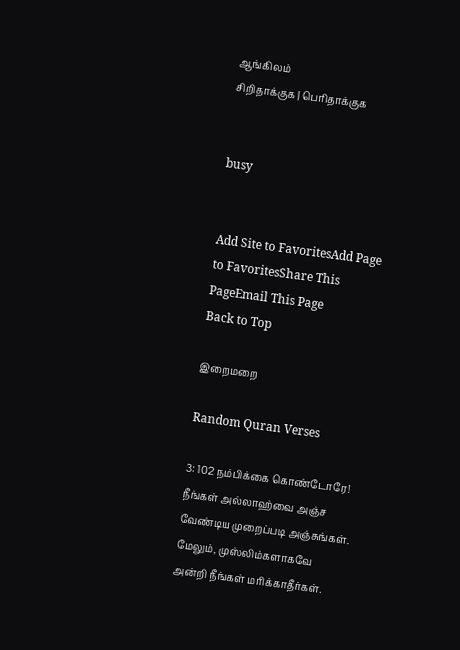ஆங்கிலம்
சிறிதாக்குக | பெரிதாக்குக


busy


Add Site to FavoritesAdd Page to FavoritesShare This PageEmail This Page
Back to Top

இறைமறை

Random Quran Verses

3: 102 நம்பிக்கை கொண்டோரே! நீங்கள் அல்லாஹ்வை அஞ்ச வேண்டிய முறைப்படி அஞ்சுங்கள். மேலும், முஸ்லிம்களாகவே அன்றி நீங்கள் மரிக்காதீர்கள்.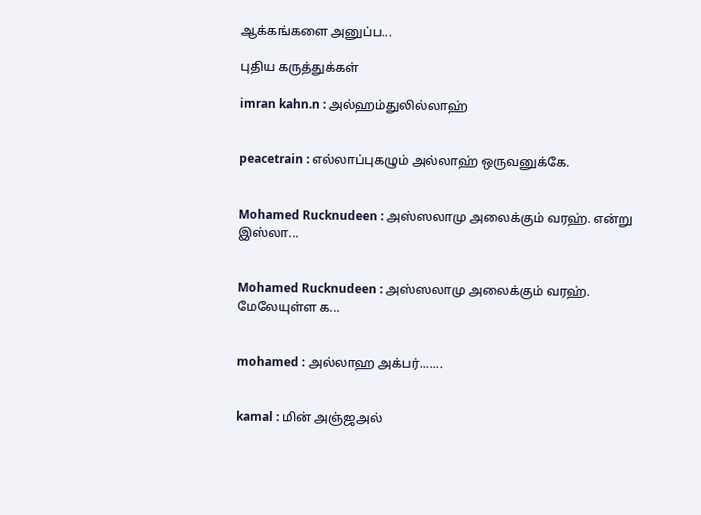ஆக்கங்களை அனுப்ப...

புதிய கருத்துக்கள்

imran kahn.n : அல்ஹம்துலில்லாஹ்


peacetrain : எல்லாப்புகழும் அல்லாஹ் ஒருவனுக்கே.


Mohamed Rucknudeen : அஸ்ஸலாமு அலைக்கும் வரஹ். என்று இஸ்லா...


Mohamed Rucknudeen : அஸ்ஸலாமு அலைக்கும் வரஹ். மேலேயுள்ள க...


mohamed : அல்லாஹ அக்பர்.......


kamal : மின் அஞ்ஜஅல்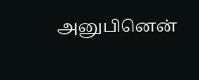அனுபினென்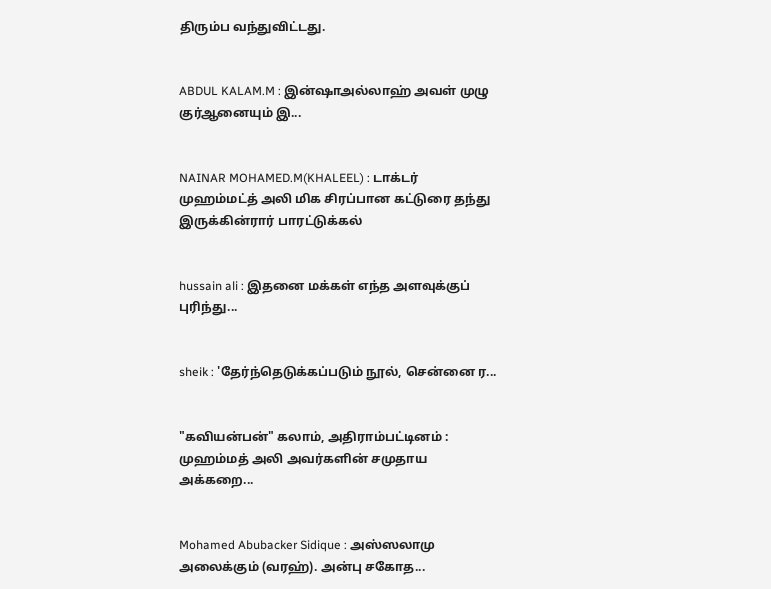திரும்ப வந்துவிட்டது.


ABDUL KALAM.M : இன்ஷாஅல்லாஹ் அவள் முழு குர்ஆனையும் இ...


NAINAR MOHAMED.M(KHALEEL) : டாக்டர் முஹம்மட்த் அலி மிக சிரப்பான கட்டுரை தந்து இருக்கின்ரார் பாரட்டுக்கல்


hussain ali : இதனை மக்கள் எந்த அளவுக்குப் புரிந்து...


sheik : 'தேர்ந்தெடுக்கப்படும் நூல், சென்னை ர...


"கவியன்பன்" கலாம், அதிராம்பட்டினம் : முஹம்மத் அலி அவர்களின் சமுதாய அக்கறை...


Mohamed Abubacker Sidique : அஸ்ஸலாமு அலைக்கும் (வரஹ்). அன்பு சகோத...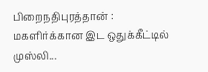பிறைநதிபுரத்தான் : மகளிர்க்கான இட ஒதுக்கீட்டில் முஸ்லி...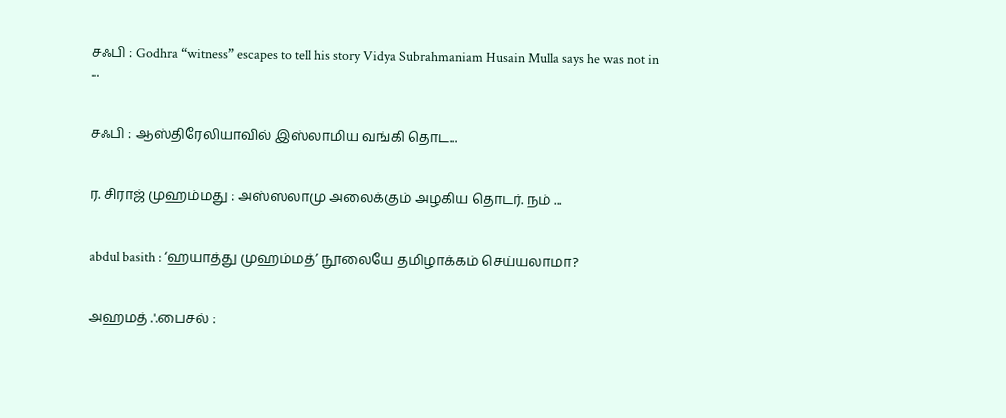சஃபி : Godhra “witness” escapes to tell his story Vidya Subrahmaniam Husain Mulla says he was not in ...


சஃபி : ஆஸ்திரேலியாவில் இஸ்லாமிய வங்கி தொட...


ர. சிராஜ் முஹம்மது : அஸ்ஸலாமு அலைக்கும் அழகிய தொடர். நம் ...


abdul basith : ‘ஹயாத்து முஹம்மத்’ நூலையே தமிழாக்கம் செய்யலாமா?


அஹமத் .'.பைசல் :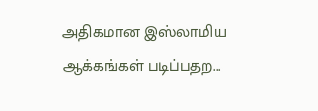அதிகமான இஸ்லாமிய ஆக்கங்கள் படிப்பதற...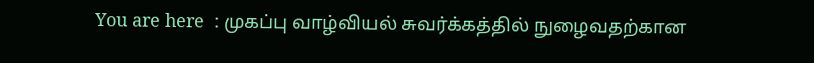You are here  : முகப்பு வாழ்வியல் சுவர்க்கத்தில் நுழைவதற்கான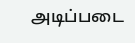அடிப்படை